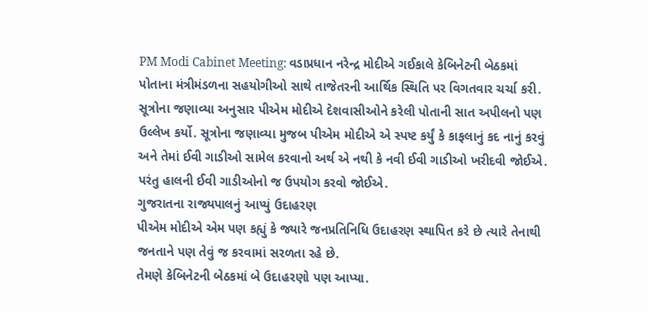PM Modi Cabinet Meeting: વડાપ્રધાન નરેન્દ્ર મોદીએ ગઈકાલે કેબિનેટની બેઠકમાં પોતાના મંત્રીમંડળના સહયોગીઓ સાથે તાજેતરની આર્થિક સ્થિતિ પર વિગતવાર ચર્ચા કરી. સૂત્રોના જણાવ્યા અનુસાર પીએમ મોદીએ દેશવાસીઓને કરેલી પોતાની સાત અપીલનો પણ ઉલ્લેખ કર્યો. સૂત્રોના જણાવ્યા મુજબ પીએમ મોદીએ એ સ્પષ્ટ કર્યું કે કાફલાનું કદ નાનું કરવું અને તેમાં ઈવી ગાડીઓ સામેલ કરવાનો અર્થ એ નથી કે નવી ઈવી ગાડીઓ ખરીદવી જોઈએ. પરંતુ હાલની ઈવી ગાડીઓનો જ ઉપયોગ કરવો જોઈએ.
ગુજરાતના રાજ્યપાલનું આપ્યું ઉદાહરણ
પીએમ મોદીએ એમ પણ કહ્યું કે જ્યારે જનપ્રતિનિધિ ઉદાહરણ સ્થાપિત કરે છે ત્યારે તેનાથી જનતાને પણ તેવું જ કરવામાં સરળતા રહે છે.
તેમણે કેબિનેટની બેઠકમાં બે ઉદાહરણો પણ આપ્યા.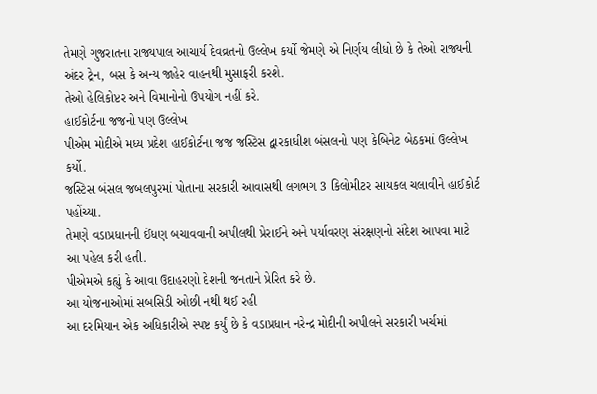તેમણે ગુજરાતના રાજ્યપાલ આચાર્ય દેવવ્રતનો ઉલ્લેખ કર્યો જેમણે એ નિર્ણય લીધો છે કે તેઓ રાજ્યની અંદર ટ્રેન, બસ કે અન્ય જાહેર વાહનથી મુસાફરી કરશે.
તેઓ હેલિકોપ્ટર અને વિમાનોનો ઉપયોગ નહીં કરે.
હાઈકોર્ટના જજનો પણ ઉલ્લેખ
પીએમ મોદીએ મધ્ય પ્રદેશ હાઈકોર્ટના જજ જસ્ટિસ દ્વારકાધીશ બંસલનો પણ કેબિનેટ બેઠકમાં ઉલ્લેખ કર્યો.
જસ્ટિસ બંસલ જબલપુરમાં પોતાના સરકારી આવાસથી લગભગ 3 કિલોમીટર સાયકલ ચલાવીને હાઈકોર્ટ પહોંચ્યા.
તેમણે વડાપ્રધાનની ઈંધણ બચાવવાની અપીલથી પ્રેરાઈને અને પર્યાવરણ સંરક્ષણનો સંદેશ આપવા માટે આ પહેલ કરી હતી.
પીએમએ કહ્યું કે આવા ઉદાહરણો દેશની જનતાને પ્રેરિત કરે છે.
આ યોજનાઓમાં સબસિડી ઓછી નથી થઈ રહી
આ દરમિયાન એક અધિકારીએ સ્પષ્ટ કર્યું છે કે વડાપ્રધાન નરેન્દ્ર મોદીની અપીલને સરકારી ખર્ચમાં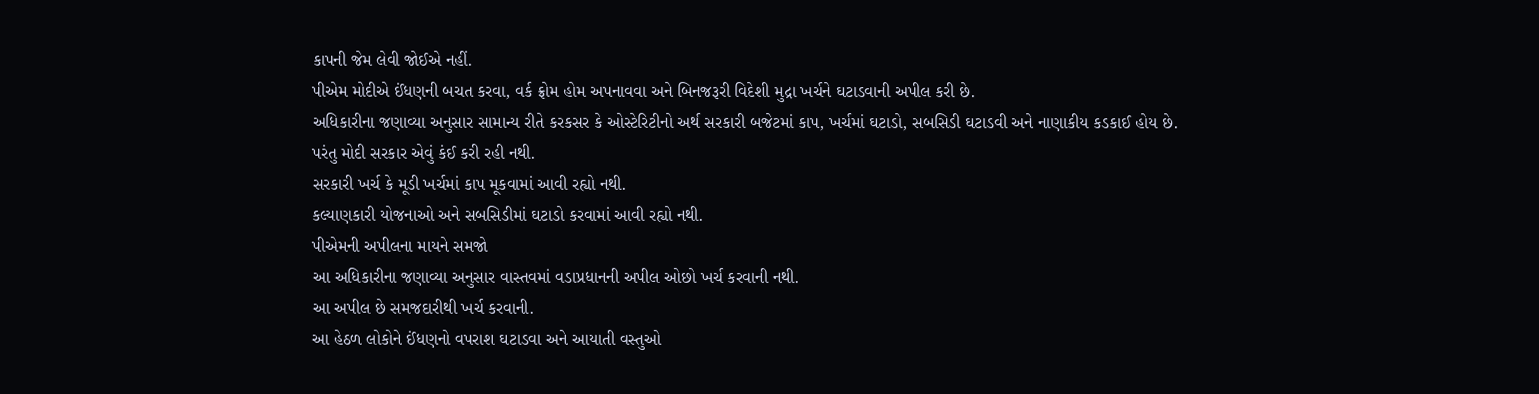કાપની જેમ લેવી જોઈએ નહીં.
પીએમ મોદીએ ઈંધણની બચત કરવા, વર્ક ફ્રોમ હોમ અપનાવવા અને બિનજરૂરી વિદેશી મુદ્રા ખર્ચને ઘટાડવાની અપીલ કરી છે.
અધિકારીના જણાવ્યા અનુસાર સામાન્ય રીતે કરકસર કે ઓસ્ટેરિટીનો અર્થ સરકારી બજેટમાં કાપ, ખર્ચમાં ઘટાડો, સબસિડી ઘટાડવી અને નાણાકીય કડકાઈ હોય છે.
પરંતુ મોદી સરકાર એવું કંઈ કરી રહી નથી.
સરકારી ખર્ચ કે મૂડી ખર્ચમાં કાપ મૂકવામાં આવી રહ્યો નથી.
કલ્યાણકારી યોજનાઓ અને સબસિડીમાં ઘટાડો કરવામાં આવી રહ્યો નથી.
પીએમની અપીલના માયને સમજો
આ અધિકારીના જણાવ્યા અનુસાર વાસ્તવમાં વડાપ્રધાનની અપીલ ઓછો ખર્ચ કરવાની નથી.
આ અપીલ છે સમજદારીથી ખર્ચ કરવાની.
આ હેઠળ લોકોને ઈંધણનો વપરાશ ઘટાડવા અને આયાતી વસ્તુઓ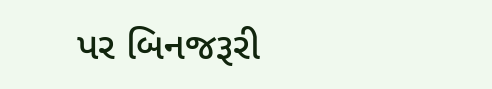પર બિનજરૂરી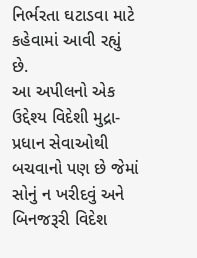નિર્ભરતા ઘટાડવા માટે કહેવામાં આવી રહ્યું છે.
આ અપીલનો એક ઉદ્દેશ્ય વિદેશી મુદ્રા-પ્રધાન સેવાઓથી બચવાનો પણ છે જેમાં સોનું ન ખરીદવું અને બિનજરૂરી વિદેશ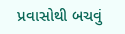પ્રવાસોથી બચવું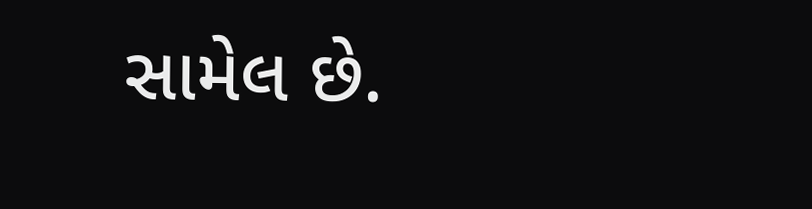સામેલ છે.